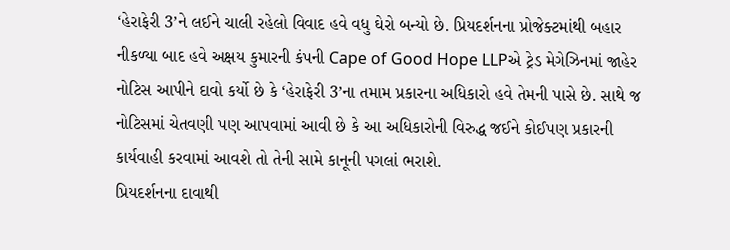‘હેરાફેરી 3’ને લઈને ચાલી રહેલો વિવાદ હવે વધુ ઘેરો બન્યો છે. પ્રિયદર્શનના પ્રોજેક્ટમાંથી બહાર નીકળ્યા બાદ હવે અક્ષય કુમારની કંપની Cape of Good Hope LLPએ ટ્રેડ મેગેઝિનમાં જાહેર નોટિસ આપીને દાવો કર્યો છે કે ‘હેરાફેરી 3’ના તમામ પ્રકારના અધિકારો હવે તેમની પાસે છે. સાથે જ નોટિસમાં ચેતવણી પણ આપવામાં આવી છે કે આ અધિકારોની વિરુદ્ધ જઈને કોઈપણ પ્રકારની કાર્યવાહી કરવામાં આવશે તો તેની સામે કાનૂની પગલાં ભરાશે.
પ્રિયદર્શનના દાવાથી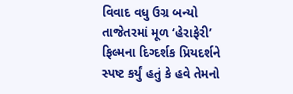વિવાદ વધુ ઉગ્ર બન્યો
તાજેતરમાં મૂળ ‘હેરાફેરી’ ફિલ્મના દિગ્દર્શક પ્રિયદર્શને સ્પષ્ટ કર્યું હતું કે હવે તેમનો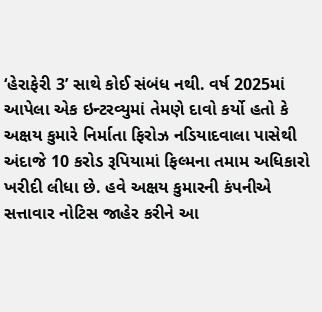‘હેરાફેરી 3’ સાથે કોઈ સંબંધ નથી. વર્ષ 2025માં આપેલા એક ઇન્ટરવ્યુમાં તેમણે દાવો કર્યો હતો કે અક્ષય કુમારે નિર્માતા ફિરોઝ નડિયાદવાલા પાસેથી અંદાજે 10 કરોડ રૂપિયામાં ફિલ્મના તમામ અધિકારો ખરીદી લીધા છે. હવે અક્ષય કુમારની કંપનીએ સત્તાવાર નોટિસ જાહેર કરીને આ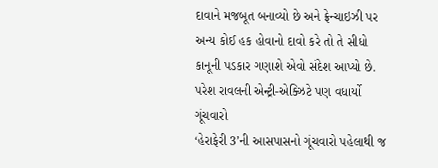દાવાને મજબૂત બનાવ્યો છે અને ફ્રેન્ચાઇઝી પર અન્ય કોઈ હક હોવાનો દાવો કરે તો તે સીધો કાનૂની પડકાર ગણાશે એવો સંદેશ આપ્યો છે.
પરેશ રાવલની એન્ટ્રી-એક્ઝિટે પણ વધાર્યો ગૂંચવારો
‘હેરાફેરી 3’ની આસપાસનો ગૂંચવારો પહેલાથી જ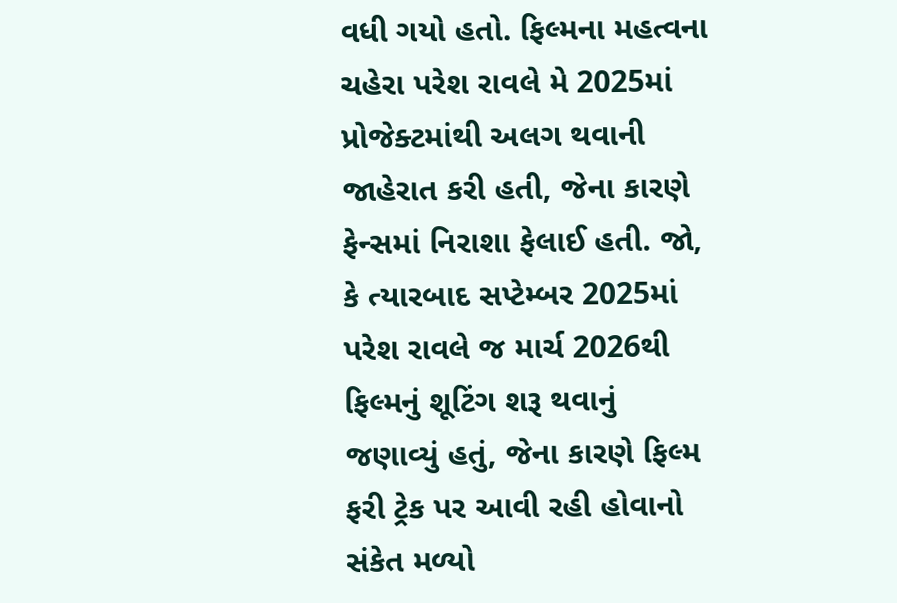વધી ગયો હતો. ફિલ્મના મહત્વના ચહેરા પરેશ રાવલે મે 2025માં પ્રોજેક્ટમાંથી અલગ થવાની જાહેરાત કરી હતી, જેના કારણે ફેન્સમાં નિરાશા ફેલાઈ હતી. જો, કે ત્યારબાદ સપ્ટેમ્બર 2025માં પરેશ રાવલે જ માર્ચ 2026થી ફિલ્મનું શૂટિંગ શરૂ થવાનું જણાવ્યું હતું, જેના કારણે ફિલ્મ ફરી ટ્રેક પર આવી રહી હોવાનો સંકેત મળ્યો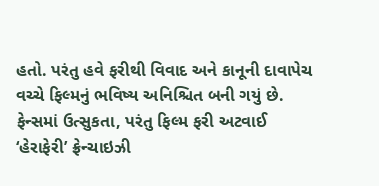હતો. પરંતુ હવે ફરીથી વિવાદ અને કાનૂની દાવાપેચ વચ્ચે ફિલ્મનું ભવિષ્ય અનિશ્ચિત બની ગયું છે.
ફેન્સમાં ઉત્સુકતા, પરંતુ ફિલ્મ ફરી અટવાઈ
‘હેરાફેરી’ ફ્રેન્ચાઇઝી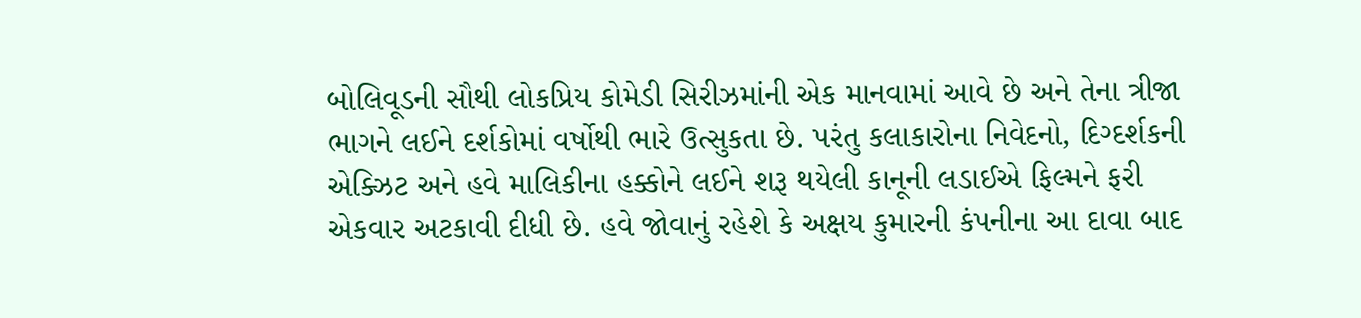બોલિવૂડની સૌથી લોકપ્રિય કોમેડી સિરીઝમાંની એક માનવામાં આવે છે અને તેના ત્રીજા ભાગને લઈને દર્શકોમાં વર્ષોથી ભારે ઉત્સુકતા છે. પરંતુ કલાકારોના નિવેદનો, દિગ્દર્શકની એક્ઝિટ અને હવે માલિકીના હક્કોને લઈને શરૂ થયેલી કાનૂની લડાઈએ ફિલ્મને ફરી એકવાર અટકાવી દીધી છે. હવે જોવાનું રહેશે કે અક્ષય કુમારની કંપનીના આ દાવા બાદ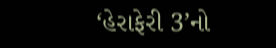‘હેરાફેરી 3’નો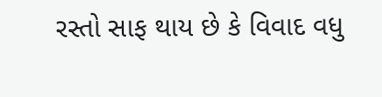રસ્તો સાફ થાય છે કે વિવાદ વધુ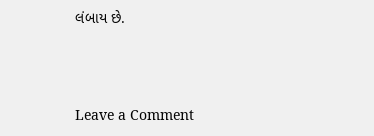લંબાય છે.




Leave a Comment